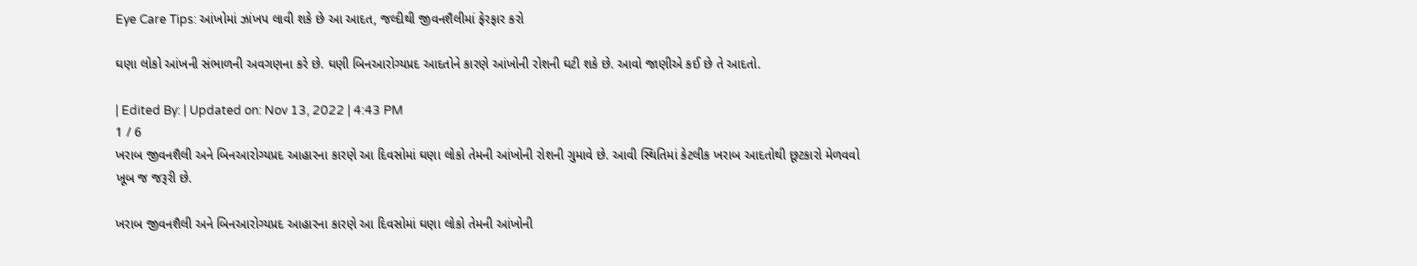Eye Care Tips: આંખોમાં ઝાંખપ લાવી શકે છે આ આદત, જલ્દીથી જીવનશૈલીમાં ફેરફાર કરો

ઘણા લોકો આંખની સંભાળની અવગણના કરે છે. ઘણી બિનઆરોગ્યપ્રદ આદતોને કારણે આંખોની રોશની ઘટી શકે છે. આવો જાણીએ કઈ છે તે આદતો.

| Edited By: | Updated on: Nov 13, 2022 | 4:43 PM
1 / 6
ખરાબ જીવનશૈલી અને બિનઆરોગ્યપ્રદ આહારના કારણે આ દિવસોમાં ઘણા લોકો તેમની આંખોની રોશની ગુમાવે છે. આવી સ્થિતિમાં કેટલીક ખરાબ આદતોથી છૂટકારો મેળવવો ખૂબ જ જરૂરી છે.

ખરાબ જીવનશૈલી અને બિનઆરોગ્યપ્રદ આહારના કારણે આ દિવસોમાં ઘણા લોકો તેમની આંખોની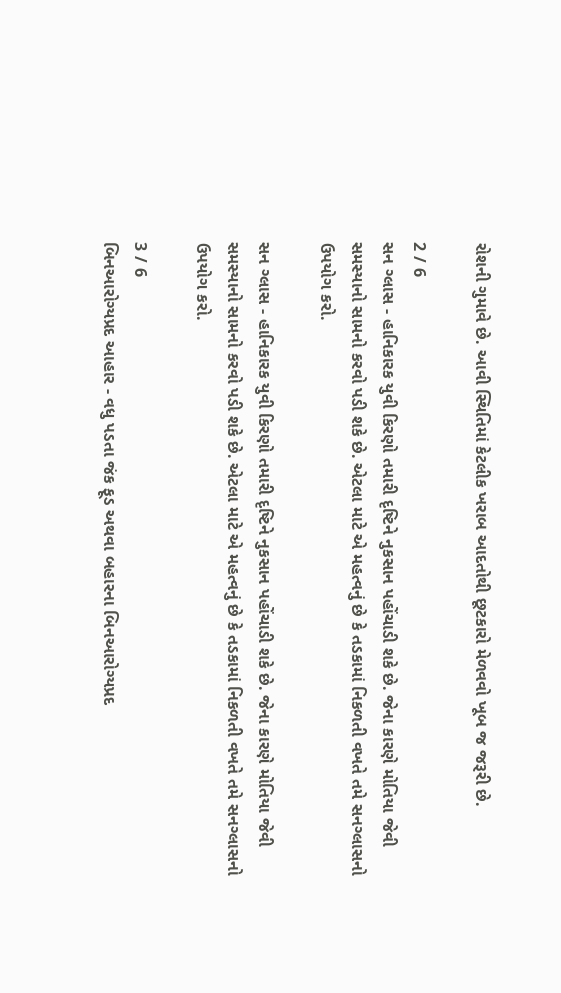રોશની ગુમાવે છે. આવી સ્થિતિમાં કેટલીક ખરાબ આદતોથી છૂટકારો મેળવવો ખૂબ જ જરૂરી છે.

2 / 6
સન ગ્લાસ - હાનિકારક યુવી કિરણો તમારી દૃષ્ટિને નુકસાન પહોંચાડી શકે છે. જેના કારણે મોતિયા જેવી સમસ્યાનો સામનો કરવો પડી શકે છે. એટલા માટે એ મહત્વનું છે કે તડકામાં નિકળતી વખતે તમે સનગ્લાસનો ઉપયોગ કરો.

સન ગ્લાસ - હાનિકારક યુવી કિરણો તમારી દૃષ્ટિને નુકસાન પહોંચાડી શકે છે. જેના કારણે મોતિયા જેવી સમસ્યાનો સામનો કરવો પડી શકે છે. એટલા માટે એ મહત્વનું છે કે તડકામાં નિકળતી વખતે તમે સનગ્લાસનો ઉપયોગ કરો.

3 / 6
બિનઆરોગ્યપ્રદ આહાર - વધુ પડતા જંક ફૂડ અથવા બહારના બિનઆરોગ્યપ્રદ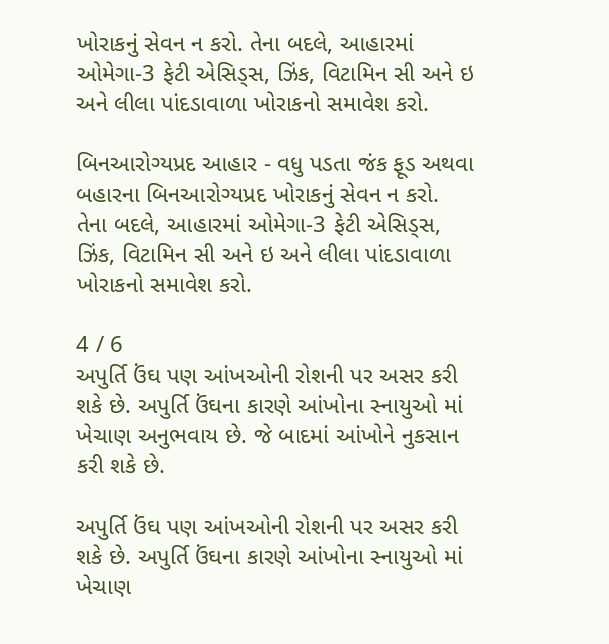ખોરાકનું સેવન ન કરો. તેના બદલે, આહારમાં ઓમેગા-3 ફેટી એસિડ્સ, ઝિંક, વિટામિન સી અને ઇ અને લીલા પાંદડાવાળા ખોરાકનો સમાવેશ કરો.

બિનઆરોગ્યપ્રદ આહાર - વધુ પડતા જંક ફૂડ અથવા બહારના બિનઆરોગ્યપ્રદ ખોરાકનું સેવન ન કરો. તેના બદલે, આહારમાં ઓમેગા-3 ફેટી એસિડ્સ, ઝિંક, વિટામિન સી અને ઇ અને લીલા પાંદડાવાળા ખોરાકનો સમાવેશ કરો.

4 / 6
અપુર્તિ ઉંઘ પણ આંખઓની રોશની પર અસર કરી શકે છે. અપુર્તિ ઉંઘના કારણે આંખોના સ્નાયુઓ માં ખેચાણ અનુભવાય છે. જે બાદમાં આંખોને નુકસાન કરી શકે છે.

અપુર્તિ ઉંઘ પણ આંખઓની રોશની પર અસર કરી શકે છે. અપુર્તિ ઉંઘના કારણે આંખોના સ્નાયુઓ માં ખેચાણ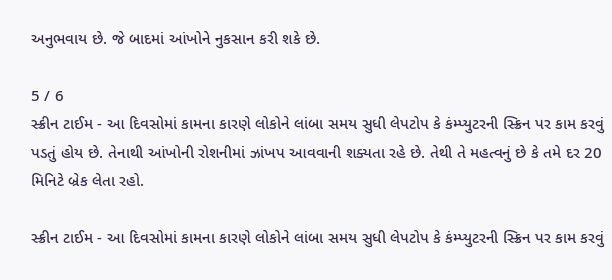અનુભવાય છે. જે બાદમાં આંખોને નુકસાન કરી શકે છે.

5 / 6
સ્ક્રીન ટાઈમ - આ દિવસોમાં કામના કારણે લોકોને લાંબા સમય સુધી લેપટોપ કે કંમ્પ્યુટરની સ્ક્રિન પર કામ કરવું પડતું હોય છે. તેનાથી આંખોની રોશનીમાં ઝાંખપ આવવાની શક્યતા રહે છે. તેથી તે મહત્વનું છે કે તમે દર 20 મિનિટે બ્રેક લેતા રહો.

સ્ક્રીન ટાઈમ - આ દિવસોમાં કામના કારણે લોકોને લાંબા સમય સુધી લેપટોપ કે કંમ્પ્યુટરની સ્ક્રિન પર કામ કરવું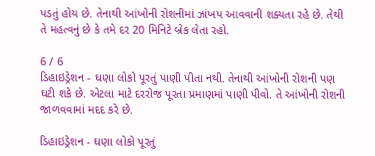પડતું હોય છે. તેનાથી આંખોની રોશનીમાં ઝાંખપ આવવાની શક્યતા રહે છે. તેથી તે મહત્વનું છે કે તમે દર 20 મિનિટે બ્રેક લેતા રહો.

6 / 6
ડિહાઇડ્રેશન - ઘણા લોકો પૂરતું પાણી પીતા નથી. તેનાથી આંખોની રોશની પણ ઘટી શકે છે. એટલા માટે દરરોજ પૂરતા પ્રમાણમાં પાણી પીવો. તે આંખોની રોશની જાળવવામાં મદદ કરે છે.

ડિહાઇડ્રેશન - ઘણા લોકો પૂરતું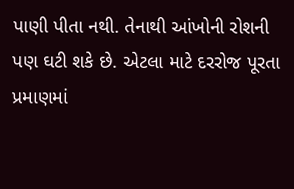પાણી પીતા નથી. તેનાથી આંખોની રોશની પણ ઘટી શકે છે. એટલા માટે દરરોજ પૂરતા પ્રમાણમાં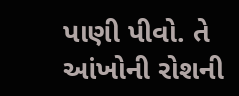પાણી પીવો. તે આંખોની રોશની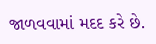જાળવવામાં મદદ કરે છે.